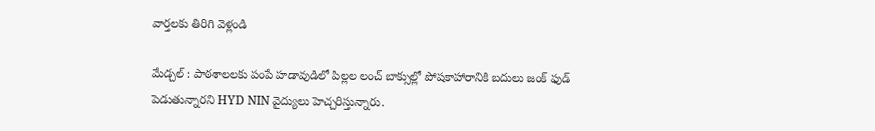వార్తలకు తిరిగి వెళ్లండి

మేడ్చల్ : పాఠశాలలకు పంపే హడావుడిలో పిల్లల లంచ్ బాక్సుల్లో పోషకాహారానికి బదులు జంక్ ఫుడ్ పెడుతున్నారని HYD NIN వైద్యులు హెచ్చరిస్తున్నారు.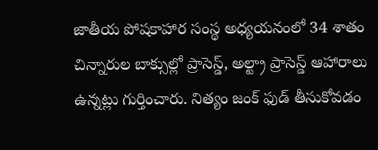జాతీయ పోషకాహార సంస్థ అధ్యయనంలో 34 శాతం చిన్నారుల బాక్సుల్లో ప్రాసెస్డ్, అల్ట్రా ప్రాసెస్డ్ ఆహారాలు ఉన్నట్లు గుర్తించారు. నిత్యం జంక్ ఫుడ్ తీసుకోవడం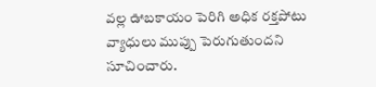వల్ల ఊబకాయం పెరిగి అధిక రక్తపోటు వ్యాధులు ముప్పు పెరుగుతుందని సూచించారు.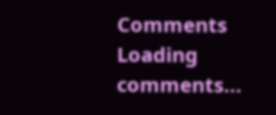Comments
Loading comments...